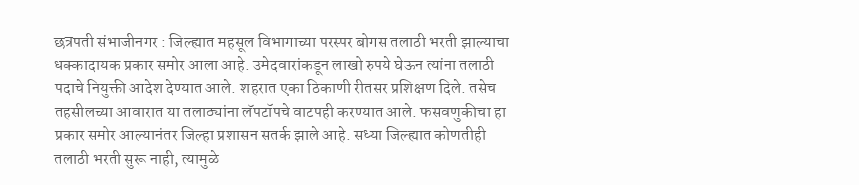छत्रपती संभाजीनगर : जिल्ह्यात महसूल विभागाच्या परस्पर बोगस तलाठी भरती झाल्याचा धक्कादायक प्रकार समोर आला आहे. उमेदवारांकडून लाखो रुपये घेऊन त्यांना तलाठी पदाचे नियुक्ती आदेश देण्यात आले. शहरात एका ठिकाणी रीतसर प्रशिक्षण दिले. तसेच तहसीलच्या आवारात या तलाठ्यांना लॅपटॉपचे वाटपही करण्यात आले. फसवणुकीचा हा प्रकार समोर आल्यानंतर जिल्हा प्रशासन सतर्क झाले आहे. सध्या जिल्ह्यात कोणतीही तलाठी भरती सुरू नाही, त्यामुळे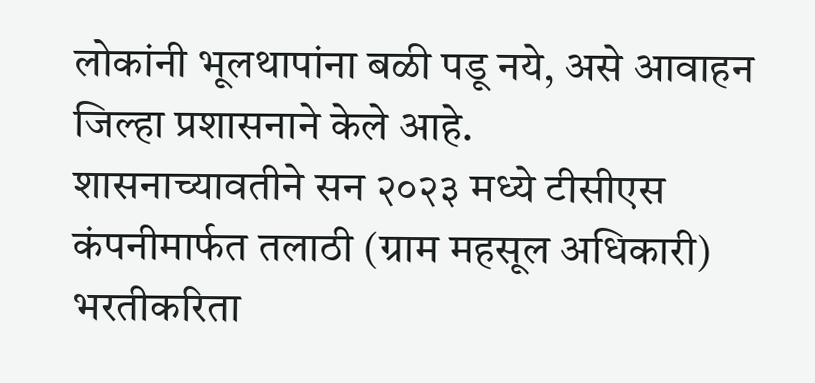लोकांनी भूलथापांना बळी पडू नये, असे आवाहन जिल्हा प्रशासनाने केले आहे.
शासनाच्यावतीने सन २०२३ मध्ये टीसीएस कंपनीमार्फत तलाठी (ग्राम महसूल अधिकारी) भरतीकरिता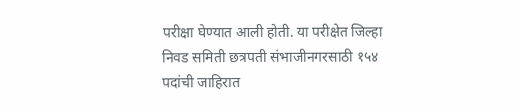परीक्षा घेण्यात आली होती. या परीक्षेत जिल्हा निवड समिती छत्रपती संभाजीनगरसाठी १५४ पदांची जाहिरात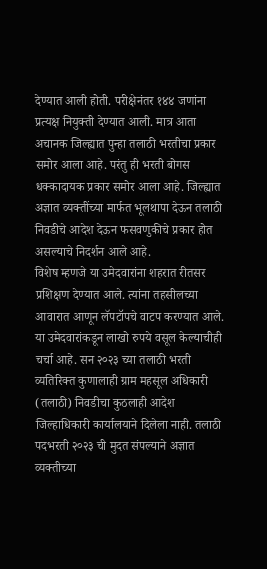देण्यात आली होती. परीक्षेनंतर १४४ जणांना प्रत्यक्ष नियुक्ती देण्यात आली. मात्र आता अचानक जिल्ह्यात पुन्हा तलाठी भरतीचा प्रकार समोर आला आहे. परंतु ही भरती बोगस धक्कादायक प्रकार समोर आला आहे. जिल्ह्यात अज्ञात व्यक्तींच्या मार्फत भूलथापा देऊन तलाठी निवडीचे आदेश देऊन फसवणुकीचे प्रकार होत असल्याचे निदर्शन आले आहे.
विशेष म्हणजे या उमेदवारांना शहरात रीतसर प्रशिक्षण देण्यात आले. त्यांना तहसीलच्या आवारात आणून लॅपटॉपचे वाटप करण्यात आले. या उमेदवारांकडून लाखो रुपये वसूल केल्याचीही चर्चा आहे. सन २०२३ च्या तलाठी भरती व्यतिरिक्त कुणालाही ग्राम महसूल अधिकारी (तलाठी) निवडीचा कुठलाही आदेश जिल्हाधिकारी कार्यालयाने दिलेला नाही. तलाठी पदभरती २०२३ ची मुदत संपल्याने अज्ञात व्यक्तीच्या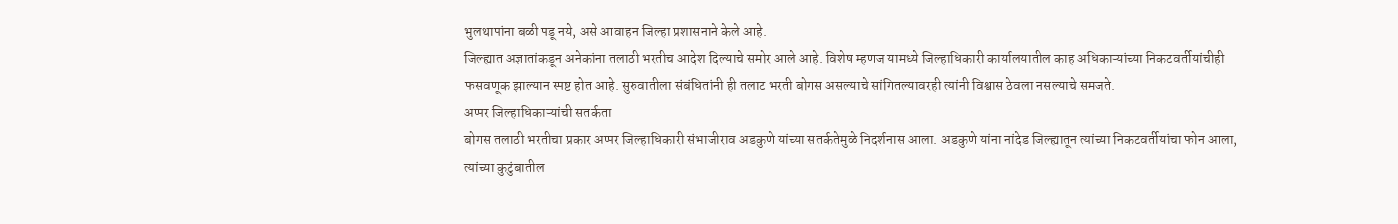भुलथापांना बळी पडू नये, असे आवाहन जिल्हा प्रशासनाने केले आहे.
जिल्ह्यात अज्ञातांकडून अनेकांना तलाठी भरतीच आदेश दिल्याचे समोर आले आहे. विशेष म्हणज यामध्ये जिल्हाधिकारी कार्यालयातील काह अधिकाऱ्यांच्या निकटवर्तीयांचीही फसवणूक झाल्यान स्पष्ट होत आहे. सुरुवातीला संबंधितांनी ही तलाट भरती बोगस असल्याचे सांगितल्यावरही त्यांनी विश्वास ठेवला नसल्याचे समजते.
अप्पर जिल्हाधिकाऱ्यांची सतर्कता
बोगस तलाठी भरतीचा प्रकार अप्पर जिल्हाधिकारी संभाजीराव अडकुणे यांच्या सतर्कतेमुळे निदर्शनास आला. अडकुणे यांना नांदेड जिल्ह्यातून त्यांच्या निकटवर्तीयांचा फोन आला, त्यांच्या कुटुंबातील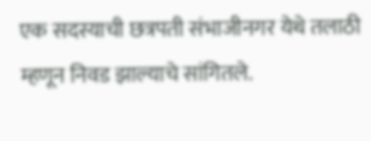एक सदस्याची छत्रपती संभाजीनगर येथे तलाठी म्हणून निवड झाल्याचे सांगितले.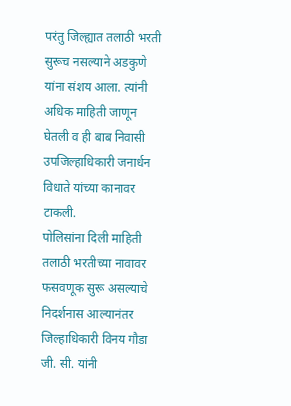परंतु जिल्ह्यात तलाठी भरती सुरूच नसल्याने अडकुणे यांना संशय आला. त्यांनी अधिक माहिती जाणून घेतली व ही बाब निवासी उपजिल्हाधिकारी जनार्धन विधाते यांच्या कानावर टाकली.
पोलिसांना दिली माहिती
तलाठी भरतीच्या नावावर फसवणूक सुरू असल्याचे निदर्शनास आल्यानंतर जिल्हाधिकारी विनय गौडा जी. सी. यांनी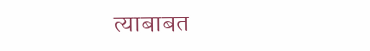त्याबाबत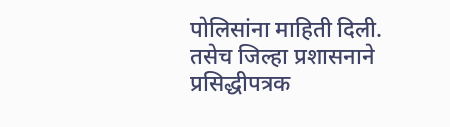पोलिसांना माहिती दिली. तसेच जिल्हा प्रशासनाने प्रसिद्धीपत्रक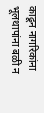काढून नागरिकांना भूलथापांना बळी न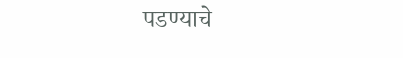पडण्याचे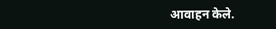आवाहन केले.